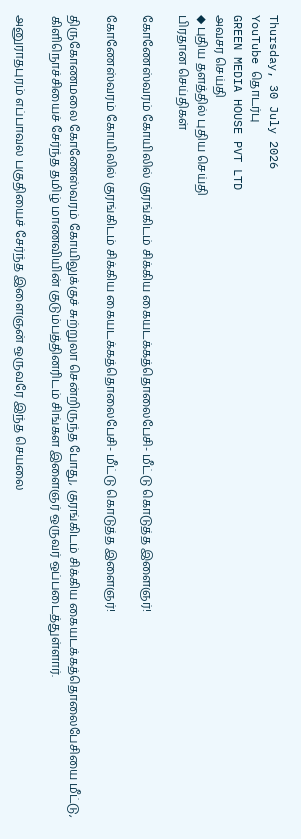Thursday, 30 July 2026
YouTube தொடர்பு
GREEN MEDIA HOUSE PVT LTD
அவசர செய்தி
◆ புதிய தளத்தில் புதிய செய்தி
பிரதான செய்திகள்

கோணேஸ்வரம் கோயிலில் குரங்கிடம் சிக்கிய கையடக்கத்தொலைபேசி- மீட்டு கொடுத்த இளைஞர்!

கோணேஸ்வரம் கோயிலில் குரங்கிடம் சிக்கிய கையடக்கத்தொலைபேசி- மீட்டு கொடுத்த இளைஞர்!

திருகோணமலை கோணேஸ்வரம் கோயிலுக்குச் சுற்றுலா சென்றிருந்த போது, குரங்கிடம் சிக்கிய கையடக்கத்தொலைபேசியை மீட்டு, கிளிநொச்சியைச் சேர்ந்த தமிழ் மாணவியின் குடும்பத்தினரிடம் சிங்கள இளைஞர் ஒருவர் ஒப்படைத்துள்ளார்.

அனுராதபுரம் எப்பாவல பகுதியைச் சேர்ந்த இளைஞன் ஒருவரே இந்த செயலை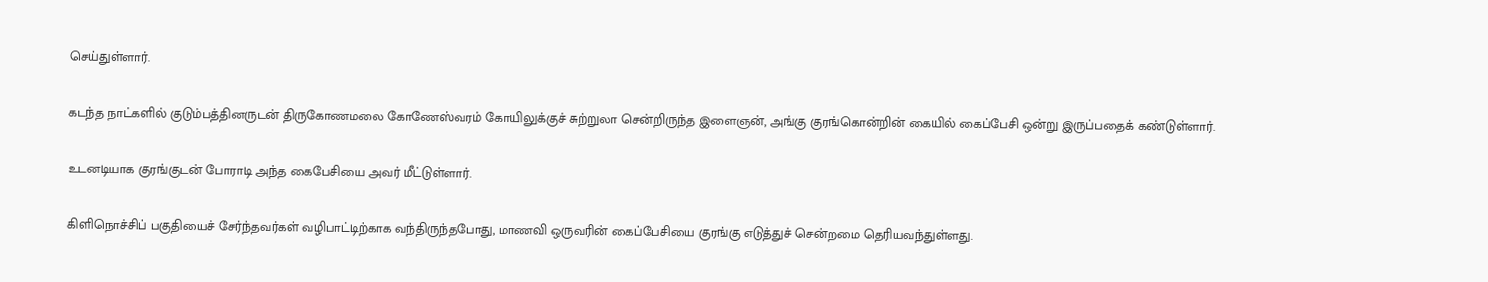செய்துள்ளார்.

கடந்த நாட்களில் குடும்பத்தினருடன் திருகோணமலை கோணேஸ்வரம் கோயிலுக்குச் சுற்றுலா சென்றிருந்த இளைஞன், அங்கு குரங்கொன்றின் கையில் கைப்பேசி ஒன்று இருப்பதைக் கண்டுள்ளார்.

உடனடியாக குரங்குடன் போராடி அந்த கைபேசியை அவர் மீட்டுள்ளார்.

கிளிநொச்சிப் பகுதியைச் சேர்ந்தவர்கள் வழிபாட்டிற்காக வந்திருந்தபோது, மாணவி ஒருவரின் கைப்பேசியை குரங்கு எடுத்துச் சென்றமை தெரியவந்துள்ளது.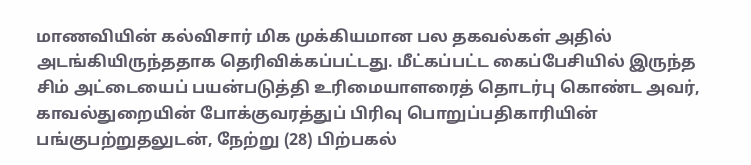மாணவியின் கல்விசார் மிக முக்கியமான பல தகவல்கள் அதில் அடங்கியிருந்ததாக தெரிவிக்கப்பட்டது. மீட்கப்பட்ட கைப்பேசியில் இருந்த சிம் அட்டையைப் பயன்படுத்தி உரிமையாளரைத் தொடர்பு கொண்ட அவர், காவல்துறையின் போக்குவரத்துப் பிரிவு பொறுப்பதிகாரியின் பங்குபற்றுதலுடன், நேற்று (28) பிற்பகல்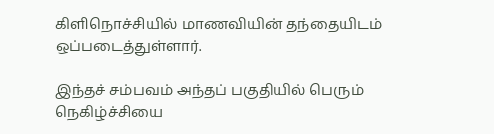கிளிநொச்சியில் மாணவியின் தந்தையிடம் ஒப்படைத்துள்ளார்.

இந்தச் சம்பவம் அந்தப் பகுதியில் பெரும் நெகிழ்ச்சியை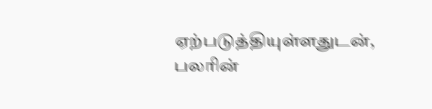ஏற்படுத்தியுள்ளதுடன், பலரின்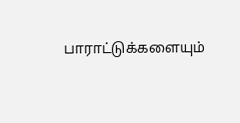பாராட்டுக்களையும்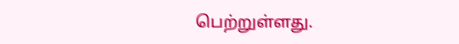பெற்றுள்ளது.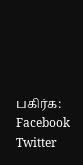பகிர்க: Facebook Twitter